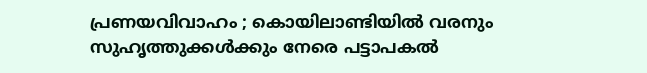പ്രണയവിവാഹം ; കൊയിലാണ്ടിയില്‍ വരനും സുഹൃത്തുക്കള്‍ക്കും നേരെ പട്ടാപകല്‍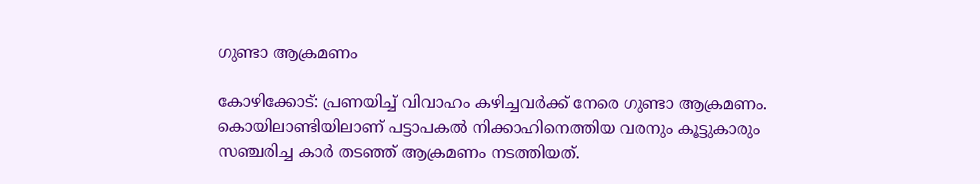ഗുണ്ടാ ആക്രമണം

കോഴിക്കോട്: പ്രണയിച്ച് വിവാഹം കഴിച്ചവര്‍ക്ക് നേരെ ഗുണ്ടാ ആക്രമണം. കൊയിലാണ്ടിയിലാണ് പട്ടാപകല്‍ നിക്കാഹിനെത്തിയ വരനും കൂട്ടുകാരും സഞ്ചരിച്ച കാര്‍ തടഞ്ഞ് ആക്രമണം നടത്തിയത്.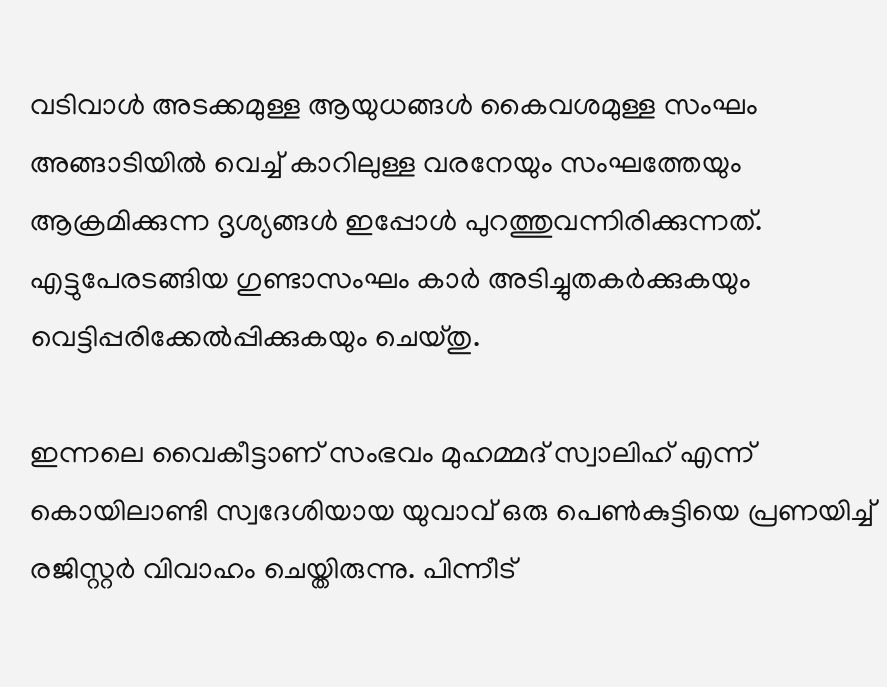വടിവാള്‍ അടക്കമുള്ള ആയുധങ്ങള്‍ കൈവശമുള്ള സംഘം അങ്ങാടിയില്‍ വെച്ച് കാറിലുള്ള വരനേയും സംഘത്തേയും ആക്രമിക്കുന്ന ദൃശ്യങ്ങള്‍ ഇപ്പോള്‍ പുറത്തുവന്നിരിക്കുന്നത്. എട്ടുപേരടങ്ങിയ ഗുണ്ടാസംഘം കാര്‍ അടിച്ചുതകര്‍ക്കുകയും വെട്ടിപ്പരിക്കേല്‍പ്പിക്കുകയും ചെയ്തു.

ഇന്നലെ വൈകീട്ടാണ് സംഭവം മുഹമ്മദ് സ്വാലിഹ് എന്ന് കൊയിലാണ്ടി സ്വദേശിയായ യുവാവ് ഒരു പെണ്‍കുട്ടിയെ പ്രണയിച്ച് രജിസ്റ്റര്‍ വിവാഹം ചെയ്തിരുന്നു. പിന്നീട്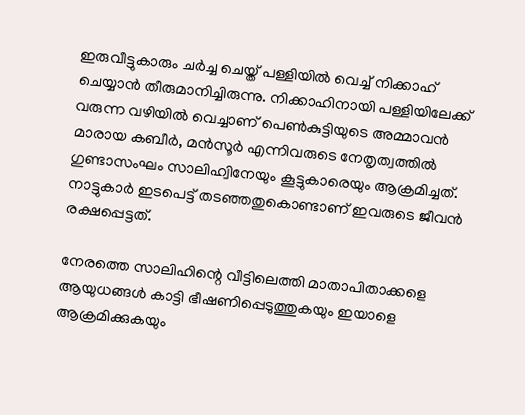ഇരുവീട്ടുകാരും ചര്‍ച്ച ചെയ്ത് പള്ളിയില്‍ വെച്ച് നിക്കാഹ് ചെയ്യാന്‍ തീരുമാനിച്ചിരുന്നു. നിക്കാഹിനായി പള്ളിയിലേക്ക് വരുന്ന വഴിയില്‍ വെച്ചാണ് പെണ്‍കുട്ടിയുടെ അമ്മാവന്‍ മാരായ കബീര്‍, മന്‍സൂര്‍ എന്നിവരുടെ നേതൃത്വത്തില്‍ ഗുണ്ടാസംഘം സാലിഹ്വിനേയും കൂട്ടുകാരെയും ആക്രമിച്ചത്. നാട്ടുകാര്‍ ഇടപെട്ട് തടഞ്ഞതുകൊണ്ടാണ് ഇവരുടെ ജീവന്‍ രക്ഷപ്പെട്ടത്.

നേരത്തെ സാലിഹിന്റെ വീട്ടിലെത്തി മാതാപിതാക്കളെ ആയുധങ്ങള്‍ കാട്ടി ഭീഷണിപ്പെടുത്തുകയും ഇയാളെ ആക്രമിക്കുകയും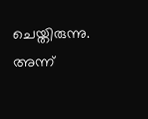ചെയ്തിരുന്നു. അന്ന്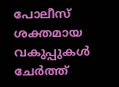പോലീസ് ശക്തമായ വകുപ്പുകള്‍ ചേര്‍ത്ത്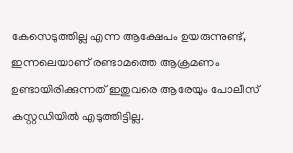കേസെടുത്തില്ല എന്ന ആക്ഷേപം ഉയരുന്നുണ്ട്, ഇന്നലെയാണ് രണ്ടാമത്തെ ആക്രമണം ഉണ്ടായിരിക്കുന്നത് ഇതുവരെ ആരേയും പോലീസ് കസ്റ്റഡിയില്‍ എടുത്തിട്ടില്ല.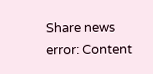Share news
error: Content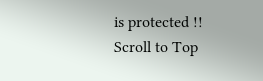is protected !!
Scroll to Top